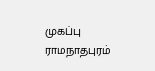முகப்பு
ராமநாதபுரம்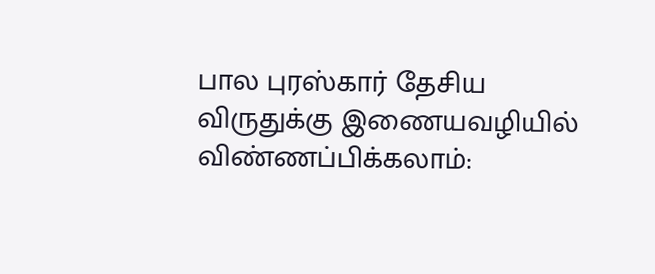பால புரஸ்கார் தேசிய விருதுக்கு இணையவழியில் விண்ணப்பிக்கலாம்: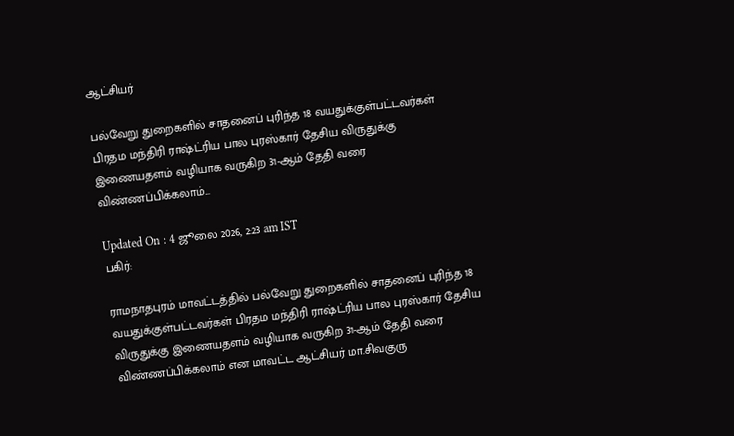ஆட்சியர்

பல்வேறு துறைகளில் சாதனைப் புரிந்த 18 வயதுக்குள்பட்டவர்கள் பிரதம மந்திரி ராஷ்ட்ரிய பால புரஸ்கார் தேசிய விருதுக்கு இணையதளம் வழியாக வருகிற 31-ஆம் தேதி வரை விண்ணப்பிக்கலாம்...

Updated On : 4 ஜூலை 2026, 2:23 am IST
பகிர்:

ராமநாதபுரம் மாவட்டத்தில் பல்வேறு துறைகளில் சாதனைப் புரிந்த 18 வயதுக்குள்பட்டவர்கள் பிரதம மந்திரி ராஷ்ட்ரிய பால புரஸ்கார் தேசிய விருதுக்கு இணையதளம் வழியாக வருகிற 31-ஆம் தேதி வரை விண்ணப்பிக்கலாம் என மாவட்ட ஆட்சியர் மா.சிவகுரு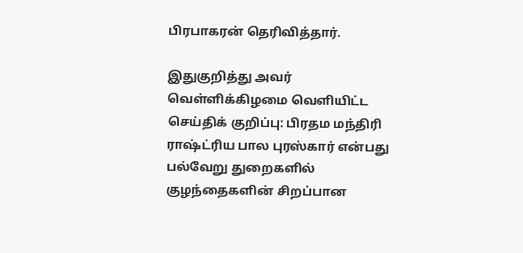பிரபாகரன் தெரிவித்தார்.

இதுகுறித்து அவர் வெள்ளிக்கிழமை வெளியிட்ட செய்திக் குறிப்பு: பிரதம மந்திரி ராஷ்ட்ரிய பால புரஸ்கார் என்பது பல்வேறு துறைகளில் குழந்தைகளின் சிறப்பான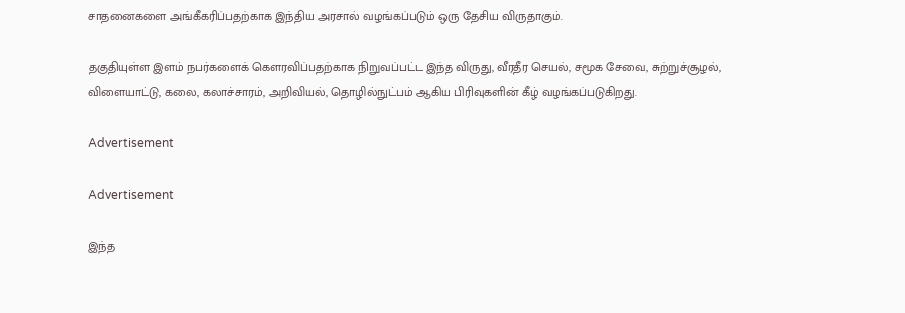சாதனைகளை அங்கீகரிப்பதற்காக இந்திய அரசால் வழங்கப்படும் ஒரு தேசிய விருதாகும்.

தகுதியுள்ள இளம் நபர்களைக் கௌரவிப்பதற்காக நிறுவப்பட்ட இந்த விருது, வீரதீர செயல், சமூக சேவை, சுற்றுச்சூழல், விளையாட்டு, கலை, கலாச்சாரம், அறிவியல், தொழில்நுட்பம் ஆகிய பிரிவுகளின் கீழ் வழங்கப்படுகிறது.

Advertisement

Advertisement

இந்த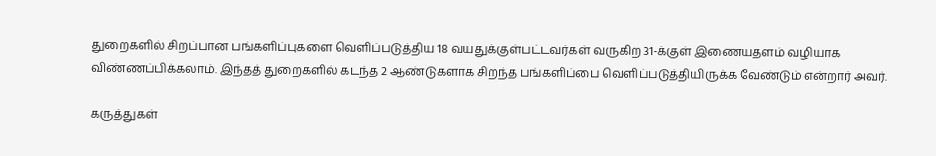துறைகளில் சிறப்பான பங்களிப்புகளை வெளிப்படுத்திய 18 வயதுக்குள்பட்டவர்கள் வருகிற 31-க்குள் இணையதளம் வழியாக விண்ணப்பிக்கலாம். இந்தத் துறைகளில் கடந்த 2 ஆண்டுகளாக சிறந்த பங்களிப்பை வெளிப்படுத்தியிருக்க வேண்டும் என்றார் அவர்.

கருத்துகள்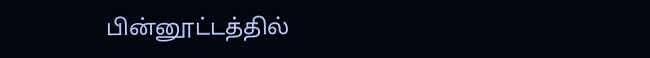பின்னூட்டத்தில்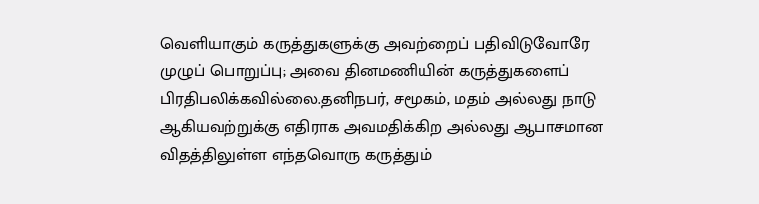வெளியாகும் கருத்துகளுக்கு அவற்றைப் பதிவிடுவோரே முழுப் பொறுப்பு; அவை தினமணியின் கருத்துகளைப் பிரதிபலிக்கவில்லை.தனிநபர், சமூகம், மதம் அல்லது நாடு ஆகியவற்றுக்கு எதிராக அவமதிக்கிற அல்லது ஆபாசமான விதத்திலுள்ள எந்தவொரு கருத்தும்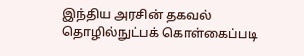இந்திய அரசின் தகவல் தொழில்நுட்பக் கொள்கைப்படி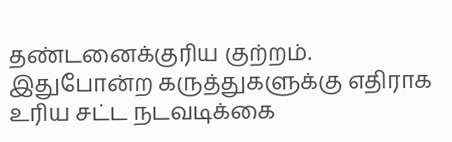தண்டனைக்குரிய குற்றம். இதுபோன்ற கருத்துகளுக்கு எதிராக உரிய சட்ட நடவடிக்கை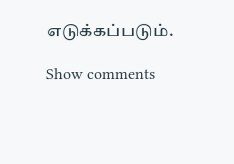எடுக்கப்படும்.

Show comments